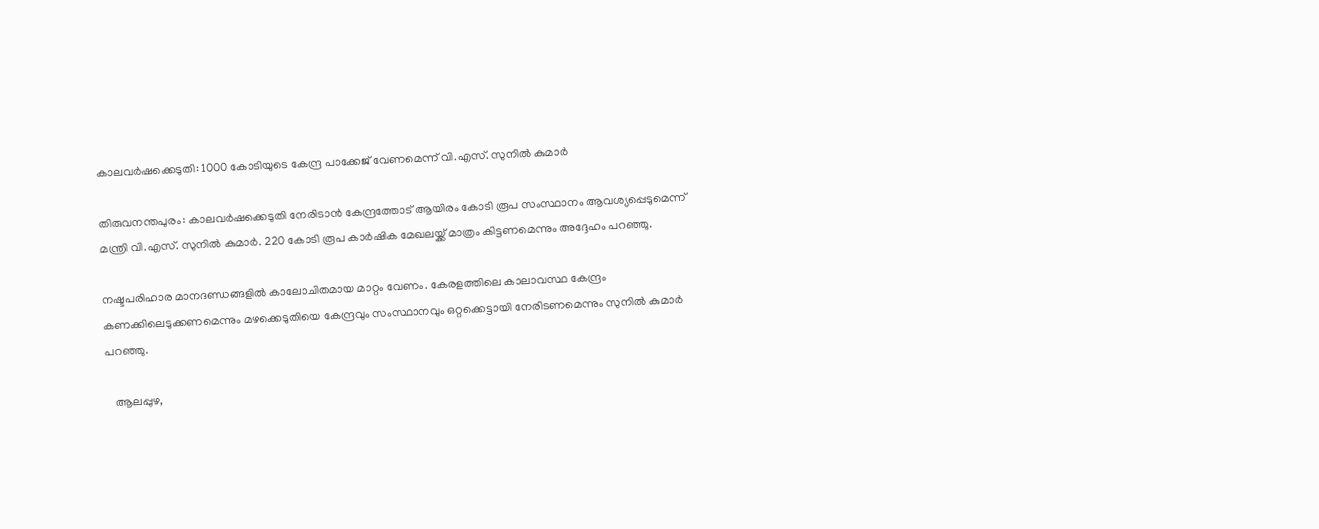കാലവര്‍ഷക്കെടുതി: 1000 കോടിയുടെ കേന്ദ്ര പാക്കേജ് വേണമെന്ന് വി.എസ്. സുനില്‍ കുമാര്‍

തിരുവനന്തപുരം: കാലവര്‍ഷക്കെടുതി നേരിടാന്‍ കേന്ദ്രത്തോട് ആയിരം കോടി രൂപ സംസ്ഥാനം ആവശ്യപ്പെടുമെന്ന് മന്ത്രി വി.എസ്. സുനില്‍ കുമാര്‍. 220 കോടി രൂപ കാര്‍ഷിക മേഖലയ്ക്ക് മാത്രം കിട്ടണമെന്നും അദ്ദേഹം പറഞ്ഞു.

നഷ്ടപരിഹാര മാനദണ്ഡങ്ങളില്‍ കാലോചിതമായ മാറ്റം വേണം. കേരളത്തിലെ കാലാവസ്ഥ കേന്ദ്രം കണക്കിലെടുക്കണമെന്നും മഴക്കെടുതിയെ കേന്ദ്രവും സംസ്ഥാനവും ഒറ്റക്കെട്ടായി നേരിടണമെന്നും സുനില്‍ കുമാര്‍ പറഞ്ഞു.

   ആലപ്പുഴ,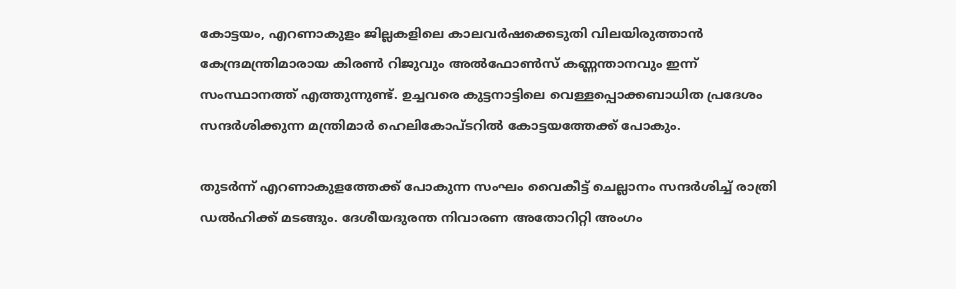കോട്ടയം, എറണാകുളം ജില്ലകളിലെ കാലവര്‍ഷക്കെടുതി വിലയിരുത്താന്‍ കേന്ദ്രമന്ത്രിമാരായ കിരണ്‍ റിജുവും അല്‍ഫോണ്‍സ് കണ്ണന്താനവും ഇന്ന് സംസ്ഥാനത്ത് എത്തുന്നുണ്ട്. ഉച്ചവരെ കുട്ടനാട്ടിലെ വെള്ളപ്പൊക്കബാധിത പ്രദേശം സന്ദര്‍ശിക്കുന്ന മന്ത്രിമാര്‍ ഹെലികോപ്ടറില്‍ കോട്ടയത്തേക്ക് പോകും.

തുടര്‍ന്ന് എറണാകുളത്തേക്ക് പോകുന്ന സംഘം വൈകീട്ട് ചെല്ലാനം സന്ദര്‍ശിച്ച്‌ രാത്രി ഡല്‍ഹിക്ക് മടങ്ങും. ദേശീയദുരന്ത നിവാരണ അതോറിറ്റി അംഗം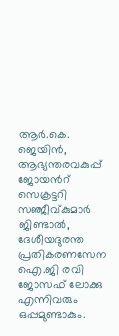ആര്‍.കെ. ജെയിന്‍, ആഭ്യന്തരവകുപ്പ് ജോയന്‍റ് സെക്രട്ടറി സഞ്ജീവ്കുമാര്‍ ജിണ്ടാല്‍, ദേശീയദുരന്ത പ്രതികരണസേന ഐ.ജി രവി ജോസഫ് ലോക്കു എന്നിവരും ഒപ്പമുണ്ടാകും.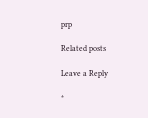prp

Related posts

Leave a Reply

*